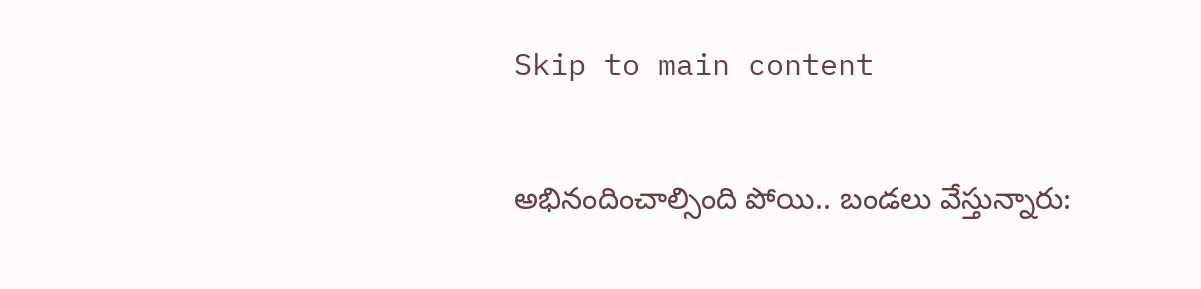Skip to main content

అభినందించాల్సింది పోయి.. బండలు వేస్తున్నారు: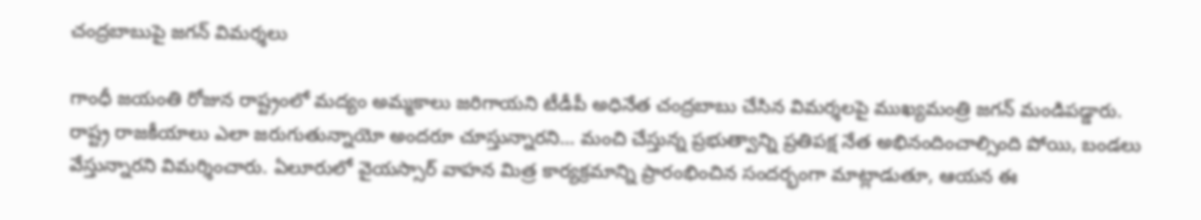చంద్రబాబుపై జగన్ విమర్శలు

గాంధీ జయంతి రోజున రాష్ట్రంలో మద్యం అమ్మకాలు జరిగాయని టీడీపీ అధినేత చంద్రబాబు చేసిన విమర్శలపై ముఖ్యమంత్రి జగన్ మండిపడ్డారు. రాష్ట్ర రాజకీయాలు ఎలా జరుగుతున్నాయో అందరూ చూస్తున్నారని... మంచి చేస్తున్న ప్రభుత్వాన్ని ప్రతిపక్ష నేత అభినందించాల్సింది పోయి, బండలు వేస్తున్నారని విమర్శించారు. ఏలూరులో వైయస్సార్ వాహన మిత్ర కార్యక్రమాన్ని ప్రారంభించిన సందర్భంగా మాట్లాడుతూ, ఆయన ఈ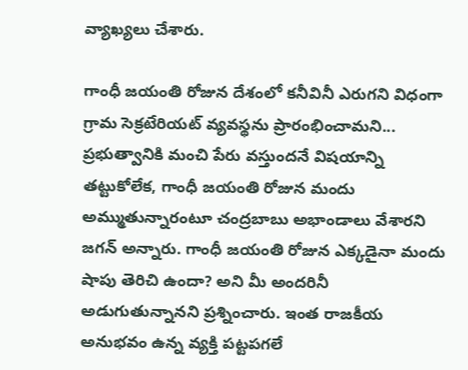వ్యాఖ్యలు చేశారు.

గాంధీ జయంతి రోజున దేశంలో కనీవినీ ఎరుగని విధంగా గ్రామ సెక్రటేరియట్ వ్యవస్థను ప్రారంభించామని... ప్రభుత్వానికి మంచి పేరు వస్తుందనే విషయాన్ని తట్టుకోలేక, గాంధీ జయంతి రోజున మందు అమ్ముతున్నారంటూ చంద్రబాబు అభాండాలు వేశారని జగన్ అన్నారు. గాంధీ జయంతి రోజున ఎక్కడైనా మందు షాపు తెరిచి ఉందా? అని మీ అందరినీ అడుగుతున్నానని ప్రశ్నించారు. ఇంత రాజకీయ అనుభవం ఉన్న వ్యక్తి పట్టపగలే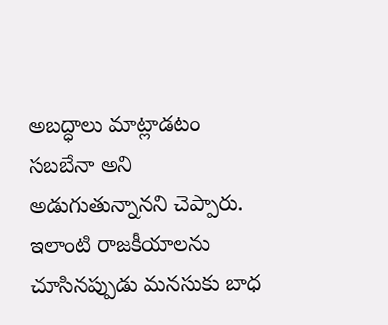అబద్ధాలు మాట్లాడటం సబబేనా అని అడుగుతున్నానని చెప్పారు. ఇలాంటి రాజకీయాలను చూసినప్పుడు మనసుకు బాధ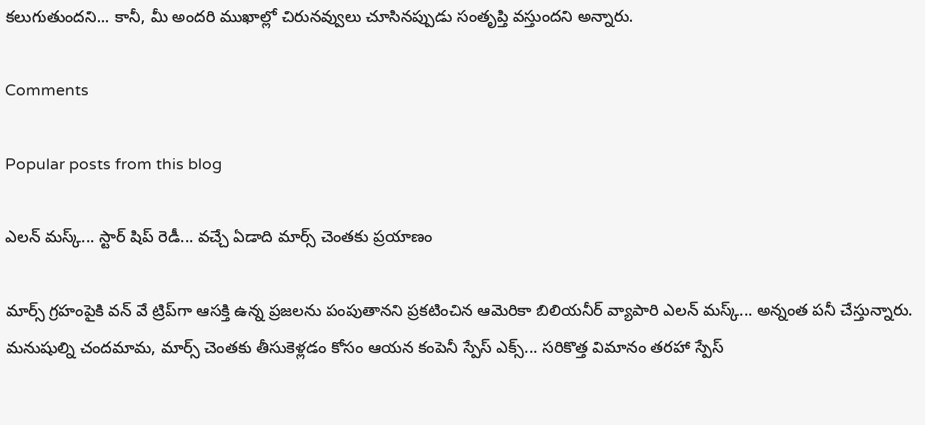కలుగుతుందని... కానీ, మీ అందరి ముఖాల్లో చిరునవ్వులు చూసినప్పుడు సంతృప్తి వస్తుందని అన్నారు.

Comments

Popular posts from this blog

ఎలన్ మస్క్... స్టార్ షిప్ రెడీ... వచ్చే ఏడాది మార్స్ చెంతకు ప్రయాణం

మార్స్ గ్రహంపైకి వన్ వే ట్రిప్‌గా ఆసక్తి ఉన్న ప్రజలను పంపుతానని ప్రకటించిన ఆమెరికా బిలియనీర్ వ్యాపారి ఎలన్ మస్క్... అన్నంత పనీ చేస్తున్నారు. మనుషుల్ని చందమామ, మార్స్ చెంతకు తీసుకెళ్లడం కోసం ఆయన కంపెనీ స్పేస్ ఎక్స్... సరికొత్త విమానం తరహా స్పేస్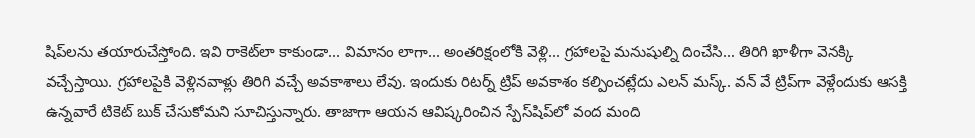షిప్‌లను తయారుచేస్తోంది. ఇవి రాకెట్‌‌లా కాకుండా... విమానం లాగా... అంతరిక్షంలోకి వెళ్లి... గ్రహాలపై మనుషుల్ని దించేసి... తిరిగి ఖాళీగా వెనక్కి వచ్చేస్తాయి. గ్రహాలపైకి వెళ్లినవాళ్లు తిరిగి వచ్చే అవకాశాలు లేవు. ఇందుకు రిటర్న్ ట్రిప్ అవకాశం కల్పించట్లేదు ఎలన్ మస్క్. వన్ వే ట్రిప్‌గా వెళ్లేందుకు ఆసక్తి ఉన్నవారే టికెట్ బుక్ చేసుకోమని సూచిస్తున్నారు. తాజాగా ఆయన ఆవిష్కరించిన స్పేస్‌షిప్‌లో వంద మంది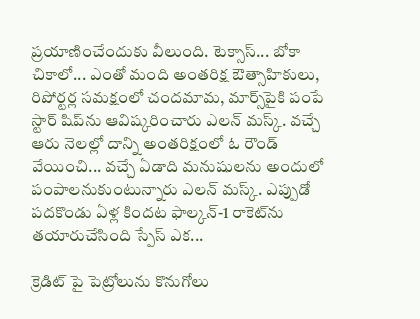ప్రయాణించేందుకు వీలుంది. టెక్సాస్... బోకా చికాలో... ఎంతో మంది అంతరిక్ష ఔత్సాహికులు, రిపోర్టర్ల సమక్షంలో చందమామ, మార్స్‌పైకి పంపే స్టార్ షిప్‌ను ఆవిష్కరించారు ఎలన్ మస్క్. వచ్చే ఆరు నెలల్లో దాన్ని అంతరిక్షంలో ఓ రౌండ్ వేయించి... వచ్చే ఏడాది మనుషులను అందులో పంపాలనుకుంటున్నారు ఎలన్ మస్క్. ఎప్పుడో పదకొండు ఏళ్ల కిందట ఫాల్కన్-1 రాకెట్‌ను తయారుచేసింది స్పేస్ ఎక...

క్రెడిట్ పై పెట్రోలును కొనుగోలు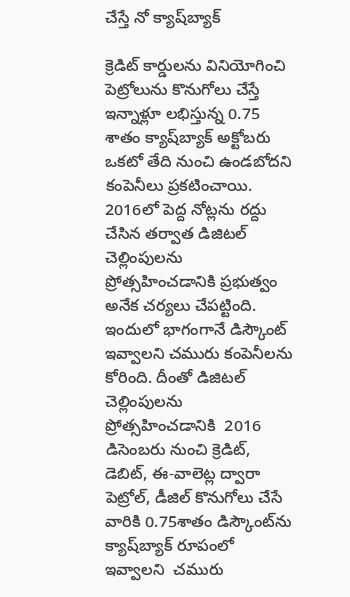చేస్తే నో క్యాష్‌బ్యాక్‌

క్రెడిట్‌ కార్డులను వినియోగించి పెట్రోలును కొనుగోలు చేస్తే ఇన్నాళ్లూ లభిస్తున్న 0.75 శాతం క్యాష్‌బ్యాక్‌ అక్టోబరు ఒకటో తేది నుంచి ఉండబోదని కంపెనీలు ప్ర‌క‌టించాయి.  2016లో పెద్ద నోట్లను రద్దు చేసిన తర్వాత డిజిటల్‌ చెల్లింపులను ప్రోత్సహించడానికి ప్రభుత్వం అనేక చర్యలు చేపట్టింది. ఇందులో భాగంగానే డిస్కౌంట్‌ ఇవ్వాలని చమురు కంపెనీలను కోరింది. దీంతో డిజిటల్‌ చెల్లింపులను ప్రోత్సహించడానికి  2016 డిసెంబరు నుంచి క్రెడిట్‌, డెబిట్‌, ఈ-వాలెట్ల ద్వారా పెట్రోల్‌, డీజిల్‌ కొనుగోలు చేసే వారికి 0.75శాతం డిస్కౌంట్‌ను క్యాష్‌బ్యాక్‌ రూపంలో  ఇవ్వాల‌ని  చమురు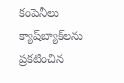కంపెనీలు క్యాష్‌బ్యాక్‌లను ప్రకటించిన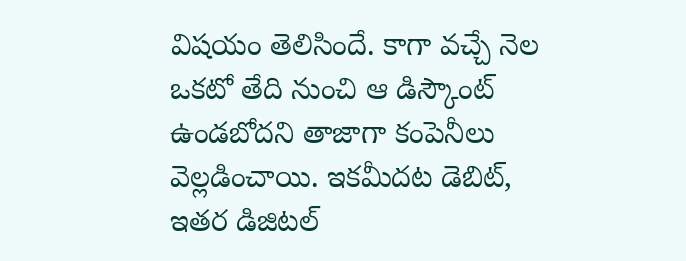విష‌యం తెలిసిందే. కాగా వచ్చే నెల ఒకటో తేది నుంచి ఆ డిస్కౌంట్‌ ఉండబోదని తాజాగా కంపెనీలు వెల్లడించాయి. ఇకమీదట డెబిట్‌, ఇతర డిజిటల్‌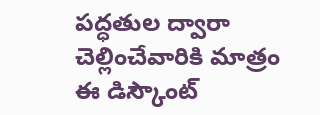పద్ధతుల ద్వారా చెల్లించేవారికి మాత్రం ఈ డిస్కౌంట్‌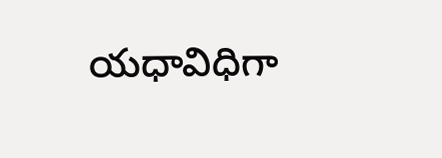యధావిధిగా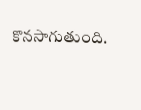కొనసాగుతుంది.